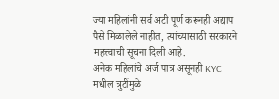ज्या महिलांनी सर्व अटी पूर्ण करूनही अद्याप पैसे मिळालेले नाहीत, त्यांच्यासाठी सरकारने महत्त्वाची सूचना दिली आहे.
अनेक महिलांचे अर्ज पात्र असूनही KYC मधील त्रुटींमुळे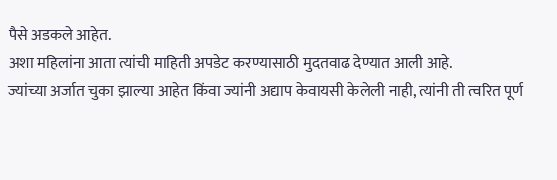पैसे अडकले आहेत.
अशा महिलांना आता त्यांची माहिती अपडेट करण्यासाठी मुदतवाढ देण्यात आली आहे.
ज्यांच्या अर्जात चुका झाल्या आहेत किंवा ज्यांनी अद्याप केवायसी केलेली नाही, त्यांनी ती त्वरित पूर्ण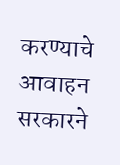करण्याचे आवाहन सरकारने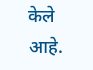केले आहे.